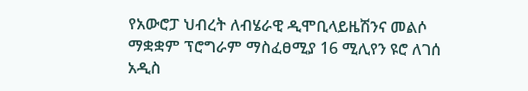የአውሮፓ ህብረት ለብሄራዊ ዲሞቢላይዜሽንና መልሶ ማቋቋም ፕሮግራም ማስፈፀሚያ 16 ሚሊየን ዩሮ ለገሰ
አዲስ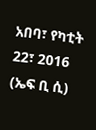አበባ፣ የካቲት 22፣ 2016 (ኤፍ ቢ ሲ)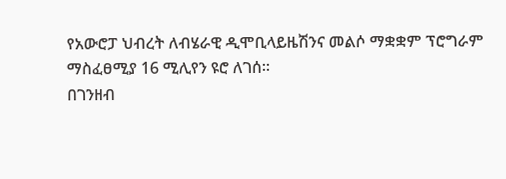የአውሮፓ ህብረት ለብሄራዊ ዲሞቢላይዜሽንና መልሶ ማቋቋም ፕሮግራም ማስፈፀሚያ 16 ሚሊየን ዩሮ ለገሰ።
በገንዘብ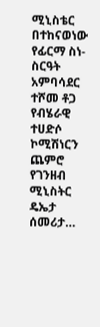ሚኒስቴር በተከናወነው የፊርማ ስነ-ስርዓት አምባሳደር ተሾመ ቶጋ የብሄራዊ ተሀድሶ ኮሚሽነርን ጨምሮ የገንዘብ ሚኒስትር ዴኤታ ሰመሪታ…